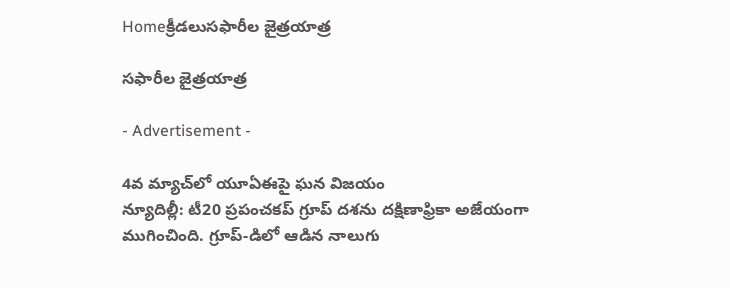Homeక్రీడలుసఫారీల జైత్రయాత్ర

సఫారీల జైత్రయాత్ర

- Advertisement -

4వ మ్యాచ్‌లో యూఏఈపై ఘన విజయం
న్యూదిల్లీ: టీ20 ప్రపంచకప్ గ్రూప్ దశను దక్షిణాఫ్రికా అజేయంగా ముగించింది. గ్రూప్-డిలో ఆడిన నాలుగు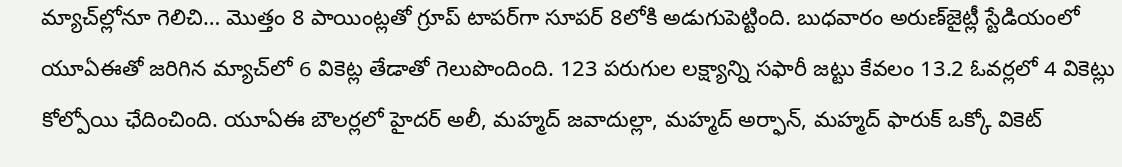మ్యాచ్‌ల్లోనూ గెలిచి… మొత్తం 8 పాయింట్లతో గ్రూప్ టాపర్‌గా సూపర్ 8లోకి అడుగుపెట్టింది. బుధవారం అరుణ్‌జైట్లీ స్టేడియంలో యూఏఈతో జరిగిన మ్యాచ్‌లో 6 వికెట్ల తేడాతో గెలుపొందింది. 123 పరుగుల లక్ష్యాన్ని సఫారీ జట్టు కేవలం 13.2 ఓవర్లలో 4 వికెట్లు కోల్పోయి ఛేదించింది. యూఏఈ బౌలర్లలో హైదర్ అలీ, మహ్మద్ జవాదుల్లా, మహ్మద్ అర్ఫాన్, మహ్మద్ ఫారుక్ ఒక్కో వికెట్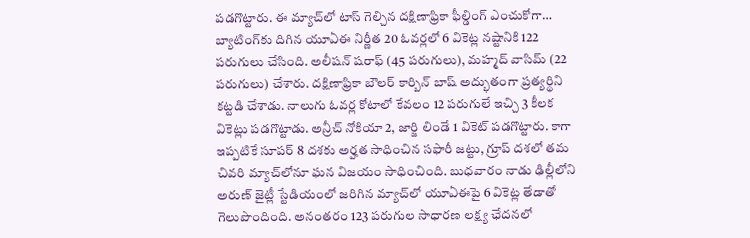పడగొట్టారు. ఈ మ్యాచ్‌లో టాస్ గెల్చిన దక్షిణాఫ్రికా ఫీల్డింగ్ ఎంచుకోగా… బ్యాటింగ్‌కు దిగిన యూఏఈ నిర్ణీత 20 ఓవర్లలో 6 వికెట్ల నష్టానికి 122 పరుగులు చేసింది. అలీషన్ షరాఫ్ (45 పరుగులు), మహ్మద్ వాసిమ్ (22 పరుగులు) చేశారు. దక్షిణాఫ్రికా బౌలర్ కార్బిన్ బాష్ అద్భుతంగా ప్రత్యర్థిని కట్టడి చేశాడు. నాలుగు ఓవర్ల కోటాలో కేవలం 12 పరుగులే ఇచ్చి 3 కీలక వికెట్లు పడగొట్టాడు. అన్రీచ్ నోకియా 2, జార్జి లిండే 1 వికెట్ పడగొట్టారు. కాగా ఇప్పటికే సూపర్ 8 దశకు అర్హత సాధించిన సఫారీ జట్టు, గ్రూప్ దశలో తమ చివరి మ్యాచ్‌లోనూ ఘన విజయం సాధించింది. బుధవారం నాడు ఢిల్లీలోని అరుణ్ జైట్లీ స్టేడియంలో జరిగిన మ్యాచ్‌లో యూఏఈపై 6 వికెట్ల తేడాతో గెలుపొందింది. అనంతరం 123 పరుగుల సాధారణ లక్ష్య ఛేదనలో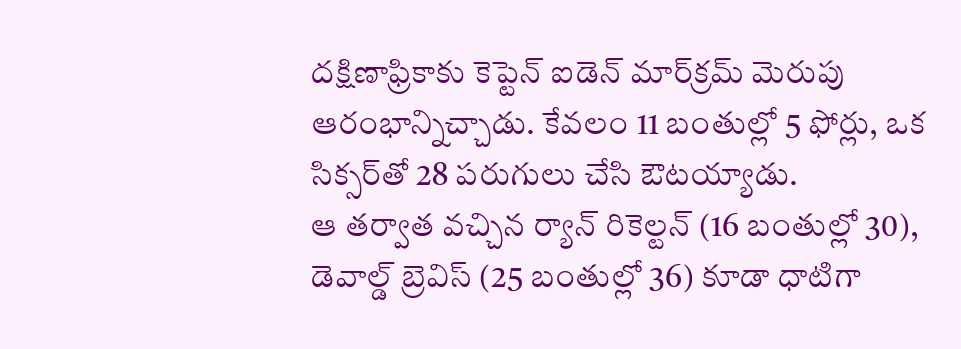దక్షిణాఫ్రికాకు కెప్టెన్ ఐడెన్ మార్‌క్రమ్ మెరుపు ఆరంభాన్నిచ్చాడు. కేవలం 11 బంతుల్లో 5 ఫోర్లు, ఒక సిక్సర్‌తో 28 పరుగులు చేసి ఔటయ్యాడు.
ఆ తర్వాత వచ్చిన ర్యాన్ రికెల్టన్ (16 బంతుల్లో 30), డెవాల్డ్ బ్రెవిస్ (25 బంతుల్లో 36) కూడా ధాటిగా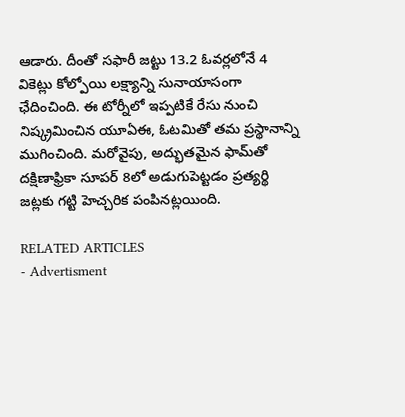ఆడారు. దీంతో సఫారీ జట్టు 13.2 ఓవర్లలోనే 4 వికెట్లు కోల్పోయి లక్ష్యాన్ని సునాయాసంగా ఛేదించింది. ఈ టోర్నీలో ఇప్పటికే రేసు నుంచి నిష్క్రమించిన యూఏఈ, ఓటమితో తమ ప్రస్థానాన్ని ముగించింది. మరోవైపు, అద్భుతమైన ఫామ్‌తో దక్షిణాఫ్రికా సూపర్ 8లో అడుగుపెట్టడం ప్రత్యర్థి జట్లకు గట్టి హెచ్చరిక పంపినట్లయింది.

RELATED ARTICLES
- Advertisment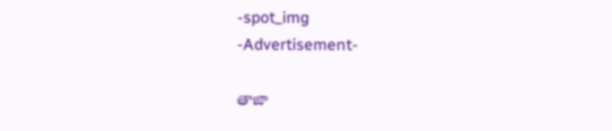-spot_img
-Advertisement-

తాజా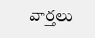వార్తలు